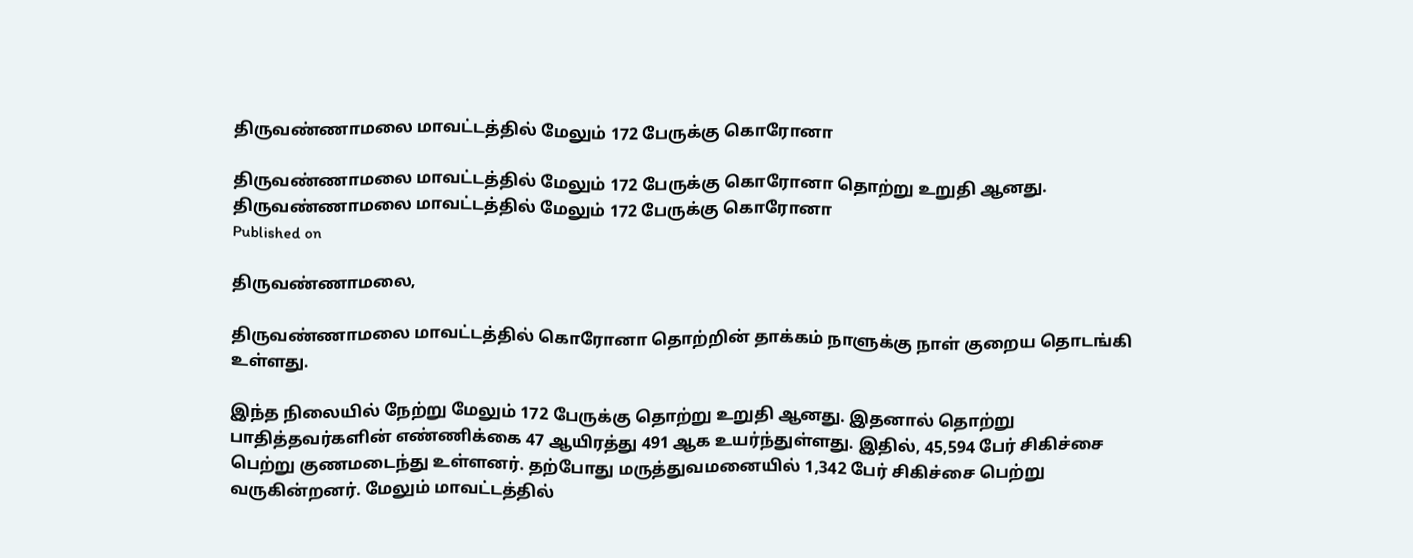திருவண்ணாமலை மாவட்டத்தில் மேலும் 172 பேருக்கு கொரோனா

திருவண்ணாமலை மாவட்டத்தில் மேலும் 172 பேருக்கு கொரோனா தொற்று உறுதி ஆனது.
திருவண்ணாமலை மாவட்டத்தில் மேலும் 172 பேருக்கு கொரோனா
Published on

திருவண்ணாமலை,

திருவண்ணாமலை மாவட்டத்தில் கொரோனா தொற்றின் தாக்கம் நாளுக்கு நாள் குறைய தொடங்கி உள்ளது.

இந்த நிலையில் நேற்று மேலும் 172 பேருக்கு தொற்று உறுதி ஆனது. இதனால் தொற்று பாதித்தவர்களின் எண்ணிக்கை 47 ஆயிரத்து 491 ஆக உயர்ந்துள்ளது. இதில், 45,594 பேர் சிகிச்சை பெற்று குணமடைந்து உள்ளனர். தற்போது மருத்துவமனையில் 1,342 பேர் சிகிச்சை பெற்று வருகின்றனர். மேலும் மாவட்டத்தில்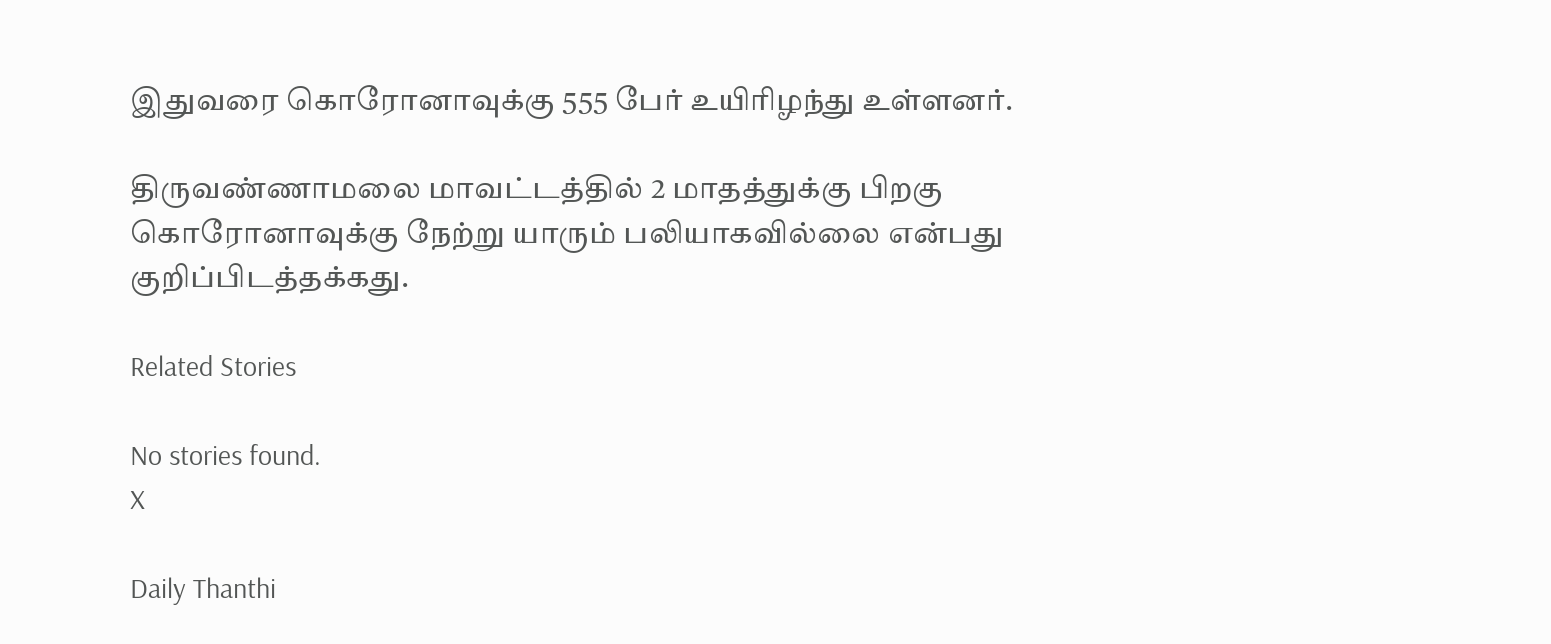இதுவரை கொரோனாவுக்கு 555 பேர் உயிரிழந்து உள்ளனர்.

திருவண்ணாமலை மாவட்டத்தில் 2 மாதத்துக்கு பிறகு கொரோனாவுக்கு நேற்று யாரும் பலியாகவில்லை என்பது குறிப்பிடத்தக்கது.

Related Stories

No stories found.
X

Daily Thanthi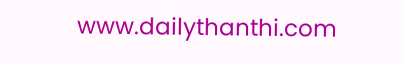www.dailythanthi.com